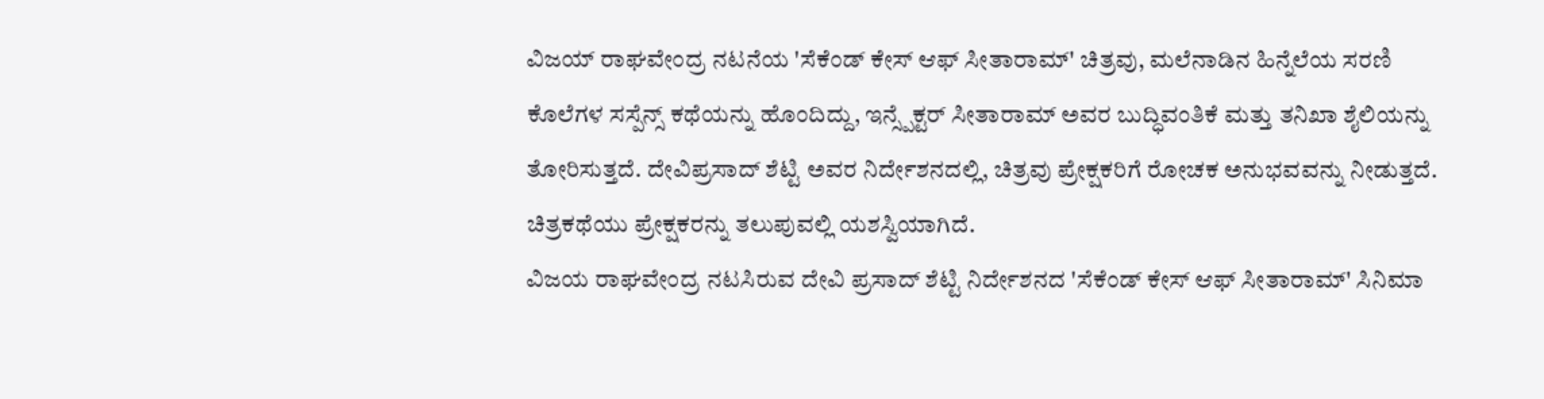ವಿಜಯ್ ರಾಘವೇಂದ್ರ ನಟನೆಯ 'ಸೆಕೆಂಡ್ ಕೇಸ್ ಆಫ್ ಸೀತಾರಾಮ್' ಚಿತ್ರವು, ಮಲೆನಾಡಿನ ಹಿನ್ನೆಲೆಯ ಸರಣಿ ಕೊಲೆಗಳ ಸಸ್ಪೆನ್ಸ್ ಕಥೆಯನ್ನು ಹೊಂದಿದ್ದು, ಇನ್ಸ್ಪೆಕ್ಟರ್ ಸೀತಾರಾಮ್ ಅವರ ಬುದ್ಧಿವಂತಿಕೆ ಮತ್ತು ತನಿಖಾ ಶೈಲಿಯನ್ನು ತೋರಿಸುತ್ತದೆ. ದೇವಿಪ್ರಸಾದ್ ಶೆಟ್ಟಿ ಅವರ ನಿರ್ದೇಶನದಲ್ಲಿ, ಚಿತ್ರವು ಪ್ರೇಕ್ಷಕರಿಗೆ ರೋಚಕ ಅನುಭವವನ್ನು ನೀಡುತ್ತದೆ. ಚಿತ್ರಕಥೆಯು ಪ್ರೇಕ್ಷಕರನ್ನು ತಲುಪುವಲ್ಲಿ ಯಶಸ್ವಿಯಾಗಿದೆ.
ವಿಜಯ ರಾಘವೇಂದ್ರ ನಟಸಿರುವ ದೇವಿ ಪ್ರಸಾದ್ ಶೆಟ್ಟಿ ನಿರ್ದೇಶನದ 'ಸೆಕೆಂಡ್ ಕೇಸ್ ಆಫ್ ಸೀತಾರಾಮ್' ಸಿನಿಮಾ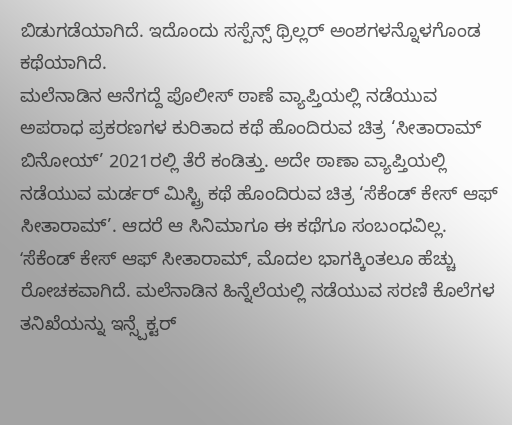ಬಿಡುಗಡೆಯಾಗಿದೆ. ಇದೊಂದು ಸಸ್ಪೆನ್ಸ್ ಥ್ರಿಲ್ಲರ್ ಅಂಶಗಳನ್ನೊಳಗೊಂಡ ಕಥೆಯಾಗಿದೆ.
ಮಲೆನಾಡಿನ ಆನೆಗದ್ದೆ ಪೊಲೀಸ್ ಠಾಣೆ ವ್ಯಾಪ್ತಿಯಲ್ಲಿ ನಡೆಯುವ ಅಪರಾಧ ಪ್ರಕರಣಗಳ ಕುರಿತಾದ ಕಥೆ ಹೊಂದಿರುವ ಚಿತ್ರ ‘ಸೀತಾರಾಮ್ ಬಿನೋಯ್’ 2021ರಲ್ಲಿ ತೆರೆ ಕಂಡಿತ್ತು. ಅದೇ ಠಾಣಾ ವ್ಯಾಪ್ತಿಯಲ್ಲಿ ನಡೆಯುವ ಮರ್ಡರ್ ಮಿಸ್ಟ್ರಿ ಕಥೆ ಹೊಂದಿರುವ ಚಿತ್ರ ‘ಸೆಕೆಂಡ್ ಕೇಸ್ ಆಫ್ ಸೀತಾರಾಮ್’. ಆದರೆ ಆ ಸಿನಿಮಾಗೂ ಈ ಕಥೆಗೂ ಸಂಬಂಧವಿಲ್ಲ. ʻಸೆಕೆಂಡ್ ಕೇಸ್ ಆಫ್ ಸೀತಾರಾಮ್, ಮೊದಲ ಭಾಗಕ್ಕಿಂತಲೂ ಹೆಚ್ಚು ರೋಚಕವಾಗಿದೆ. ಮಲೆನಾಡಿನ ಹಿನ್ನೆಲೆಯಲ್ಲಿ ನಡೆಯುವ ಸರಣಿ ಕೊಲೆಗಳ ತನಿಖೆಯನ್ನು ಇನ್ಸ್ಪೆಕ್ಟರ್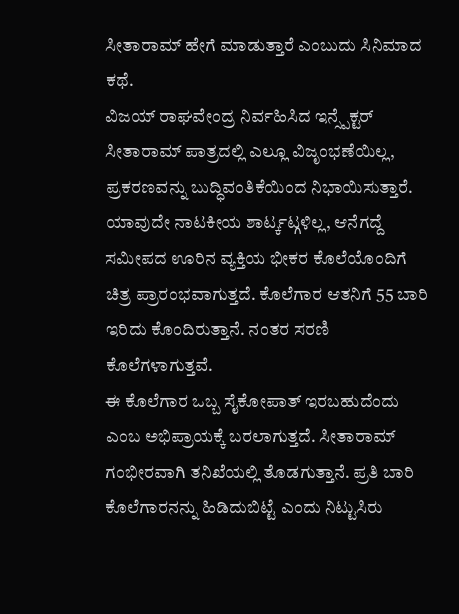ಸೀತಾರಾಮ್ ಹೇಗೆ ಮಾಡುತ್ತಾರೆ ಎಂಬುದು ಸಿನಿಮಾದ ಕಥೆ.
ವಿಜಯ್ ರಾಘವೇಂದ್ರ ನಿರ್ವಹಿಸಿದ ಇನ್ಸ್ಪೆಕ್ಟರ್ ಸೀತಾರಾಮ್ ಪಾತ್ರದಲ್ಲಿ ಎಲ್ಲೂ ವಿಜೃಂಭಣೆಯಿಲ್ಲ, ಪ್ರಕರಣವನ್ನು ಬುದ್ಧಿವಂತಿಕೆಯಿಂದ ನಿಭಾಯಿಸುತ್ತಾರೆ. ಯಾವುದೇ ನಾಟಕೀಯ ಶಾರ್ಟ್ಕಟ್ಗಳಿಲ್ಲ, ಆನೆಗದ್ದೆ ಸಮೀಪದ ಊರಿನ ವ್ಯಕ್ತಿಯ ಭೀಕರ ಕೊಲೆಯೊಂದಿಗೆ ಚಿತ್ರ ಪ್ರಾರಂಭವಾಗುತ್ತದೆ. ಕೊಲೆಗಾರ ಆತನಿಗೆ 55 ಬಾರಿ ಇರಿದು ಕೊಂದಿರುತ್ತಾನೆ. ನಂತರ ಸರಣಿ ಕೊಲೆಗಳಾಗುತ್ತವೆ.
ಈ ಕೊಲೆಗಾರ ಒಬ್ಬ ಸೈಕೋಪಾತ್ ಇರಬಹುದೆಂದು ಎಂಬ ಅಭಿಪ್ರಾಯಕ್ಕೆ ಬರಲಾಗುತ್ತದೆ. ಸೀತಾರಾಮ್ ಗಂಭೀರವಾಗಿ ತನಿಖೆಯಲ್ಲಿ ತೊಡಗುತ್ತಾನೆ. ಪ್ರತಿ ಬಾರಿ ಕೊಲೆಗಾರನನ್ನು ಹಿಡಿದುಬಿಟ್ಟೆ ಎಂದು ನಿಟ್ಟುಸಿರು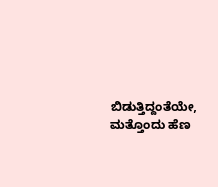ಬಿಡುತ್ತಿದ್ದಂತೆಯೇ, ಮತ್ತೊಂದು ಹೆಣ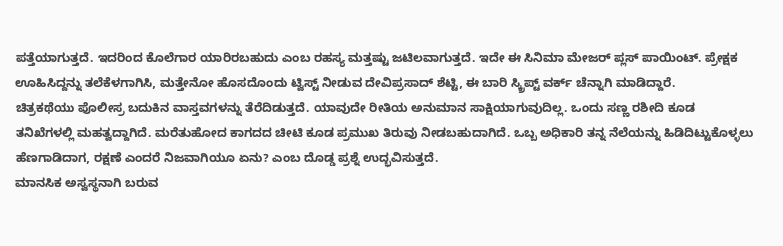ಪತ್ತೆಯಾಗುತ್ತದೆ. ಇದರಿಂದ ಕೊಲೆಗಾರ ಯಾರಿರಬಹುದು ಎಂಬ ರಹಸ್ಯ ಮತ್ತಷ್ಟು ಜಟಿಲವಾಗುತ್ತದೆ. ಇದೇ ಈ ಸಿನಿಮಾ ಮೇಜರ್ ಪ್ಲಸ್ ಪಾಯಿಂಟ್. ಪ್ರೇಕ್ಷಕ ಊಹಿಸಿದ್ದನ್ನು ತಲೆಕೆಳಗಾಗಿಸಿ, ಮತ್ತೇನೋ ಹೊಸದೊಂದು ಟ್ವಿಸ್ಟ್ ನೀಡುವ ದೇವಿಪ್ರಸಾದ್ ಶೆಟ್ಟಿ, ಈ ಬಾರಿ ಸ್ಕ್ರಿಪ್ಟ್ ವರ್ಕ್ ಚೆನ್ನಾಗಿ ಮಾಡಿದ್ದಾರೆ.
ಚಿತ್ರಕಥೆಯು ಪೊಲೀಸ್ರ ಬದುಕಿನ ವಾಸ್ತವಗಳನ್ನು ತೆರೆದಿಡುತ್ತದೆ. ಯಾವುದೇ ರೀತಿಯ ಅನುಮಾನ ಸಾಕ್ಷಿಯಾಗುವುದಿಲ್ಲ. ಒಂದು ಸಣ್ಣ ರಶೀದಿ ಕೂಡ ತನಿಖೆಗಳಲ್ಲಿ ಮಹತ್ವದ್ದಾಗಿದೆ. ಮರೆತುಹೋದ ಕಾಗದದ ಚೀಟಿ ಕೂಡ ಪ್ರಮುಖ ತಿರುವು ನೀಡಬಹುದಾಗಿದೆ. ಒಬ್ಬ ಅಧಿಕಾರಿ ತನ್ನ ನೆಲೆಯನ್ನು ಹಿಡಿದಿಟ್ಟುಕೊಳ್ಳಲು ಹೆಣಗಾಡಿದಾಗ, ರಕ್ಷಣೆ ಎಂದರೆ ನಿಜವಾಗಿಯೂ ಏನು? ಎಂಬ ದೊಡ್ಡ ಪ್ರಶ್ನೆ ಉದ್ಭವಿಸುತ್ತದೆ.
ಮಾನಸಿಕ ಅಸ್ವಸ್ಥನಾಗಿ ಬರುವ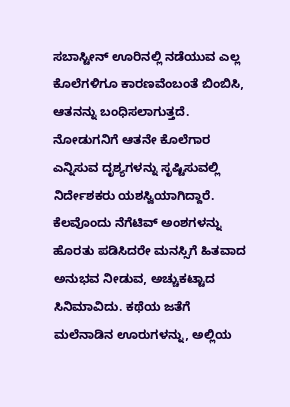ಸಬಾಸ್ಟೀನ್ ಊರಿನಲ್ಲಿ ನಡೆಯುವ ಎಲ್ಲ ಕೊಲೆಗಳಿಗೂ ಕಾರಣವೆಂಬಂತೆ ಬಿಂಬಿಸಿ, ಆತನನ್ನು ಬಂಧಿಸಲಾಗುತ್ತದೆ. ನೋಡುಗನಿಗೆ ಆತನೇ ಕೊಲೆಗಾರ ಎನ್ನಿಸುವ ದೃಶ್ಯಗಳನ್ನು ಸೃಷ್ಟಿಸುವಲ್ಲಿ ನಿರ್ದೇಶಕರು ಯಶಸ್ವಿಯಾಗಿದ್ದಾರೆ.
ಕೆಲವೊಂದು ನೆಗೆಟಿವ್ ಅಂಶಗಳನ್ನು ಹೊರತು ಪಡಿಸಿದರೇ ಮನಸ್ಸಿಗೆ ಹಿತವಾದ ಅನುಭವ ನೀಡುವ, ಅಚ್ಚುಕಟ್ಟಾದ ಸಿನಿಮಾವಿದು. ಕಥೆಯ ಜತೆಗೆ ಮಲೆನಾಡಿನ ಊರುಗಳನ್ನು, ಅಲ್ಲಿಯ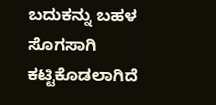ಬದುಕನ್ನು ಬಹಳ ಸೊಗಸಾಗಿ ಕಟ್ಟಿಕೊಡಲಾಗಿದೆ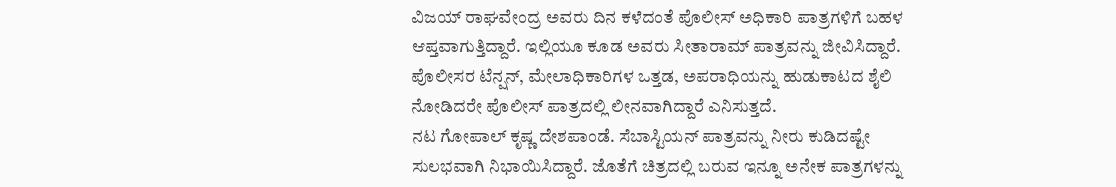ವಿಜಯ್ ರಾಘವೇಂದ್ರ ಅವರು ದಿನ ಕಳೆದಂತೆ ಪೊಲೀಸ್ ಅಧಿಕಾರಿ ಪಾತ್ರಗಳಿಗೆ ಬಹಳ ಆಪ್ತವಾಗುತ್ತಿದ್ದಾರೆ. ಇಲ್ಲಿಯೂ ಕೂಡ ಅವರು ಸೀತಾರಾಮ್ ಪಾತ್ರವನ್ನು ಜೀವಿಸಿದ್ದಾರೆ. ಪೊಲೀಸರ ಟೆನ್ಷನ್, ಮೇಲಾಧಿಕಾರಿಗಳ ಒತ್ತಡ, ಅಪರಾಧಿಯನ್ನು ಹುಡುಕಾಟದ ಶೈಲಿ ನೋಡಿದರೇ ಪೊಲೀಸ್ ಪಾತ್ರದಲ್ಲಿ ಲೀನವಾಗಿದ್ದಾರೆ ಎನಿಸುತ್ತದೆ.
ನಟ ಗೋಪಾಲ್ ಕೃಷ್ಣ ದೇಶಪಾಂಡೆ. ಸೆಬಾಸ್ಟಿಯನ್ ಪಾತ್ರವನ್ನು ನೀರು ಕುಡಿದಷ್ಟೇ ಸುಲಭವಾಗಿ ನಿಭಾಯಿಸಿದ್ದಾರೆ. ಜೊತೆಗೆ ಚಿತ್ರದಲ್ಲಿ ಬರುವ ಇನ್ನೂ ಅನೇಕ ಪಾತ್ರಗಳನ್ನು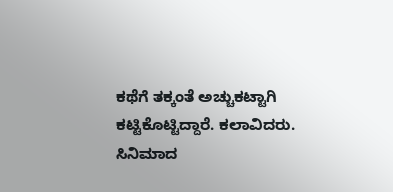ಕಥೆಗೆ ತಕ್ಕಂತೆ ಅಚ್ಚುಕಟ್ಟಾಗಿ ಕಟ್ಟಿಕೊಟ್ಟಿದ್ದಾರೆ. ಕಲಾವಿದರು. ಸಿನಿಮಾದ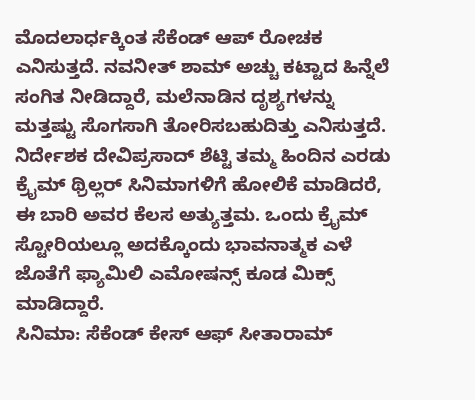ಮೊದಲಾರ್ಧಕ್ಕಿಂತ ಸೆಕೆಂಡ್ ಆಪ್ ರೋಚಕ ಎನಿಸುತ್ತದೆ. ನವನೀತ್ ಶಾಮ್ ಅಚ್ಚು ಕಟ್ಟಾದ ಹಿನ್ನೆಲೆ ಸಂಗಿತ ನೀಡಿದ್ದಾರೆ, ಮಲೆನಾಡಿನ ದೃಶ್ಯಗಳನ್ನು ಮತ್ತಷ್ಟು ಸೊಗಸಾಗಿ ತೋರಿಸಬಹುದಿತ್ತು ಎನಿಸುತ್ತದೆ.
ನಿರ್ದೇಶಕ ದೇವಿಪ್ರಸಾದ್ ಶೆಟ್ಟಿ ತಮ್ಮ ಹಿಂದಿನ ಎರಡು ಕ್ರೈಮ್ ಥ್ರಿಲ್ಲರ್ ಸಿನಿಮಾಗಳಿಗೆ ಹೋಲಿಕೆ ಮಾಡಿದರೆ, ಈ ಬಾರಿ ಅವರ ಕೆಲಸ ಅತ್ಯುತ್ತಮ. ಒಂದು ಕ್ರೈಮ್ ಸ್ಟೋರಿಯಲ್ಲೂ ಅದಕ್ಕೊಂದು ಭಾವನಾತ್ಮಕ ಎಳೆ ಜೊತೆಗೆ ಫ್ಯಾಮಿಲಿ ಎಮೋಷನ್ಸ್ ಕೂಡ ಮಿಕ್ಸ್ ಮಾಡಿದ್ದಾರೆ.
ಸಿನಿಮಾ: ಸೆಕೆಂಡ್ ಕೇಸ್ ಆಫ್ ಸೀತಾರಾಮ್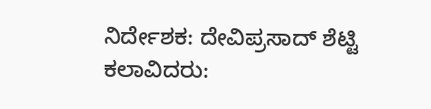ನಿರ್ದೇಶಕ: ದೇವಿಪ್ರಸಾದ್ ಶೆಟ್ಟಿ
ಕಲಾವಿದರು: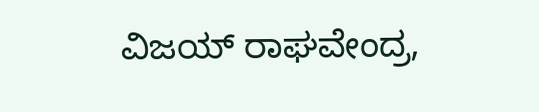ವಿಜಯ್ ರಾಘವೇಂದ್ರ,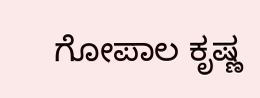ಗೋಪಾಲ ಕೃಷ್ಣ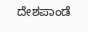ದೇಶಪಾಂಡೆ